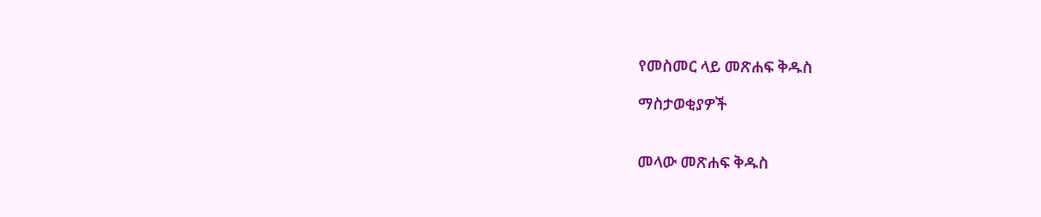የመስመር ላይ መጽሐፍ ቅዱስ

ማስታወቂያዎች


መላው መጽሐፍ ቅዱስ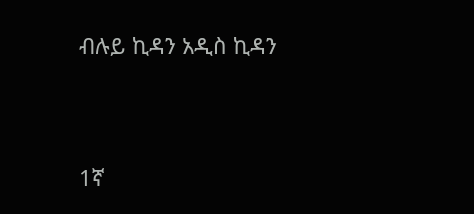ብሉይ ኪዳን አዲስ ኪዳን




1ኛ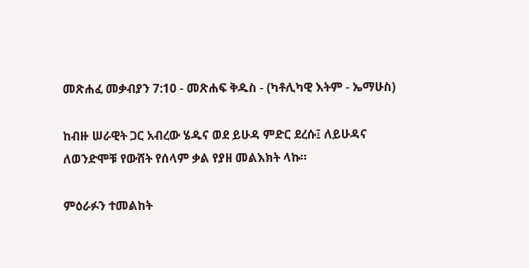መጽሐፈ መቃብያን 7:10 - መጽሐፍ ቅዱስ - (ካቶሊካዊ እትም - ኤማሁስ)

ከብዙ ሠራዊት ጋር አብረው ሄዱና ወደ ይሁዳ ምድር ደረሱ፤ ለይሁዳና ለወንድሞቹ የውሸት የሰላም ቃል የያዘ መልእክት ላኩ።

ምዕራፉን ተመልከት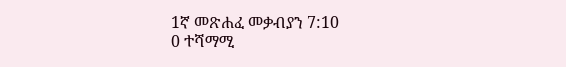1ኛ መጽሐፈ መቃብያን 7:10
0 ተሻማሚ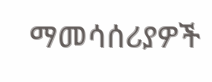ማመሳሰሪያዎች